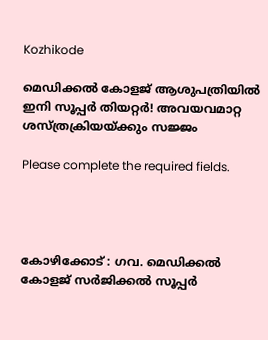Kozhikode

മെഡിക്കൽ കോളജ് ആശുപത്രിയിൽ ഇനി സൂപ്പർ തിയറ്റർ! അവയവമാറ്റ ശസ്ത്രക്രിയയ്ക്കും സജ്ജം

Please complete the required fields.




കോഴിക്കോട് : ഗവ. മെഡിക്കൽ കോളജ് സർജിക്കൽ സൂപ്പർ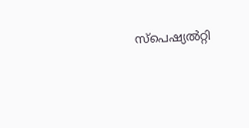സ്പെഷ്യൽറ്റി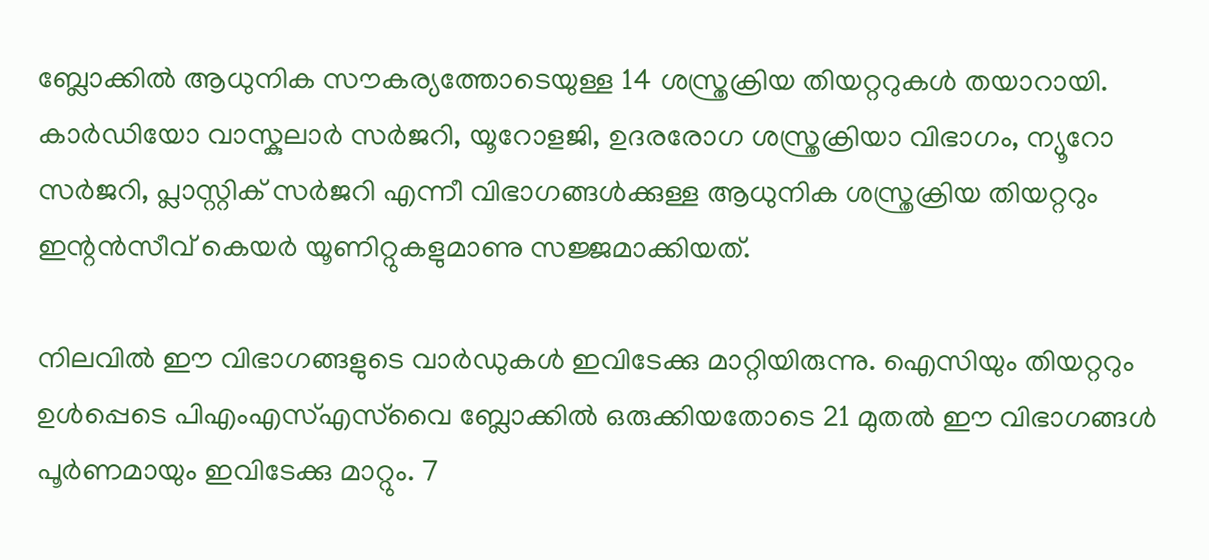ബ്ലോക്കിൽ ആധുനിക സൗകര്യത്തോടെയുള്ള 14 ശസ്ത്രക്രിയ തിയറ്ററുകൾ തയാറായി. കാർഡിയോ വാസ്കുലാർ സർജറി, യൂറോളജി, ഉദരരോഗ ശസ്ത്രക്രിയാ വിഭാഗം, ന്യൂറോ സർജറി, പ്ലാസ്റ്റിക് സർജറി എന്നീ വിഭാഗങ്ങൾക്കുള്ള ആധുനിക ശസ്ത്രക്രിയ തിയറ്ററും ഇന്റൻസീവ് കെയർ യൂണിറ്റുകളുമാണു സജ്ജമാക്കിയത്.

നിലവിൽ ഈ വിഭാഗങ്ങളുടെ വാർഡുകൾ ഇവിടേക്കു മാറ്റിയിരുന്നു. ഐസിയും തിയറ്ററും ഉൾപ്പെടെ പിഎംഎസ്എസ്‌വൈ ബ്ലോക്കിൽ ഒരുക്കിയതോടെ 21 മുതൽ ഈ വിഭാഗങ്ങൾ പൂർണമായും ഇവിടേക്കു മാറ്റും. 7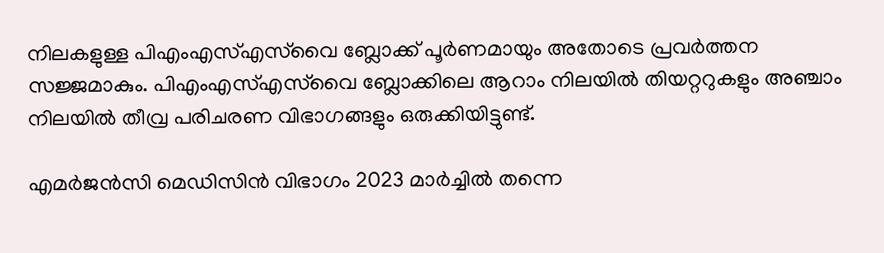നിലകളുള്ള പിഎംഎസ്എസ്‌വൈ ബ്ലോക്ക് പൂർണമായും അതോടെ പ്രവർത്തന സജ്ജമാകും. പിഎംഎസ്‌എസ്‌വൈ ബ്ലോക്കിലെ ആറാം നിലയിൽ തിയറ്ററുകളും അഞ്ചാം നിലയിൽ തീവ്ര പരിചരണ വിഭാഗങ്ങളും ഒരുക്കിയിട്ടുണ്ട്.

എമർജൻസി മെഡിസിൻ വിഭാഗം 2023 മാർച്ചിൽ തന്നെ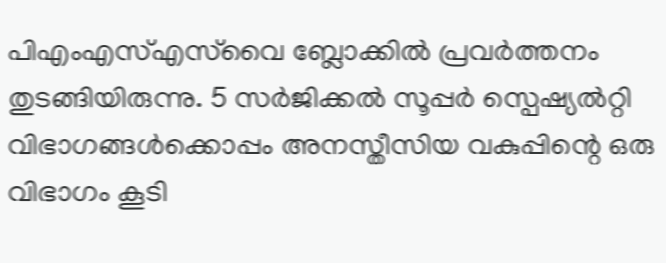പിഎംഎസ്എസ്‌വൈ ബ്ലോക്കിൽ പ്രവർത്തനം തുടങ്ങിയിരുന്നു. 5 സർജിക്കൽ സൂപ്പർ സ്പെഷ്യൽറ്റി വിഭാഗങ്ങൾക്കൊപ്പം അനസ്തീസിയ വകുപ്പിന്റെ ഒരു വിഭാഗം കൂടി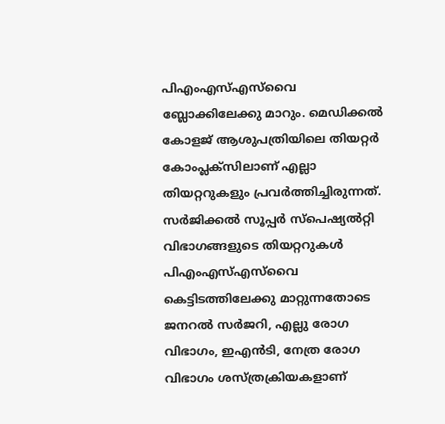പിഎംഎസ്എസ്‌വൈ ബ്ലോക്കിലേക്കു മാറും. മെഡിക്കൽ കോളജ് ആശുപത്രിയിലെ തിയറ്റർ കോംപ്ലക്സിലാണ് എല്ലാ തിയറ്ററുകളും പ്രവർത്തിച്ചിരുന്നത്. സർജിക്കൽ സൂപ്പർ സ്പെഷ്യൽറ്റി വിഭാഗങ്ങളുടെ തിയറ്ററുകൾ പിഎംഎസ്‌‌എസ്‌വൈ കെട്ടിടത്തിലേക്കു മാറ്റുന്നതോടെ ജനറൽ സർജറി, എല്ലു രോഗ വിഭാഗം, ഇഎൻടി, നേത്ര രോഗ വിഭാഗം ശസ്ത്രക്രിയകളാണ്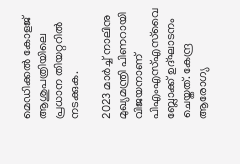മെഡിക്കൽ കോളജ് ആശുപത്രിയിലെ പ്രധാന തിയറ്ററിൽ നടക്കുക.

2023 മാർച്ച് നാലിനു മുഖ്യമന്ത്രി പിണറായി വിജയനാണ് പിഎംഎസ്എസ്‌വൈ ബ്ലോക്ക് ഉദ്ഘാടനം ചെയ്തത്. കേന്ദ്ര ആരോഗ്യ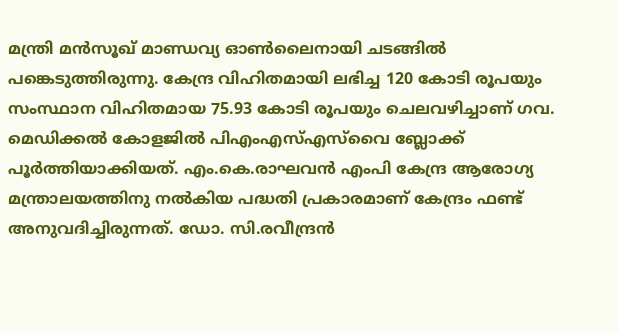മന്ത്രി മൻസൂഖ് മാണ്ഡവ്യ ഓൺലൈനായി ചടങ്ങിൽ പങ്കെടുത്തിരുന്നു. കേന്ദ്ര വിഹിതമായി ലഭിച്ച 120 കോടി രൂപയും സംസ്ഥാന വിഹിതമായ 75.93 കോടി രൂപയും ചെലവഴിച്ചാണ് ഗവ. മെഡിക്കൽ കോളജിൽ പിഎംഎസ്എസ്‌വൈ ബ്ലോക്ക് പൂർത്തിയാക്കിയത്. എം.കെ.രാഘവൻ എംപി കേന്ദ്ര ആരോഗ്യ മന്ത്രാലയത്തിനു നൽകിയ പദ്ധതി പ്രകാരമാണ് കേന്ദ്രം ഫണ്ട് അനുവദിച്ചിരുന്നത്. ഡോ. സി.രവീന്ദ്രൻ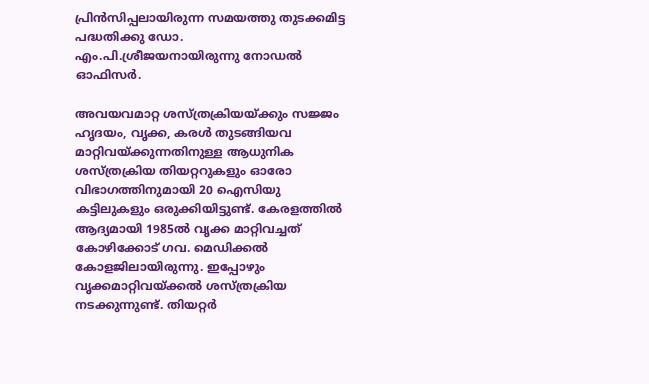പ്രിൻസിപ്പലായിരുന്ന സമയത്തു തുടക്കമിട്ട പദ്ധതിക്കു ഡോ. എം.പി.ശ്രീജയനായിരുന്നു നോഡൽ ഓഫിസർ.

അവയവമാറ്റ ശസ്ത്രക്രിയയ്ക്കും സജ്ജം
ഹൃദയം, വൃക്ക, കരൾ തുടങ്ങിയവ മാറ്റിവയ്ക്കുന്നതിനുള്ള ആധുനിക ശസ്ത്രക്രിയ തിയറ്ററുകളും ഓരോ വിഭാഗത്തിനുമായി 20 ഐസിയു കട്ടിലുകളും ഒരുക്കിയിട്ടുണ്ട്. കേരളത്തിൽ ആദ്യമായി 1985ൽ വൃക്ക മാറ്റിവച്ചത് കോഴിക്കോട് ഗവ. മെഡിക്കൽ കോളജിലായിരുന്നു. ഇപ്പോഴും വൃക്കമാറ്റിവയ്ക്കൽ ശസ്ത്രക്രിയ നടക്കുന്നുണ്ട്. തിയറ്റർ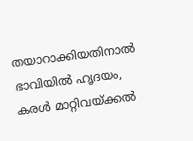തയാറാക്കിയതിനാൽ ഭാവിയിൽ ഹൃദയം, കരൾ മാറ്റിവയ്ക്കൽ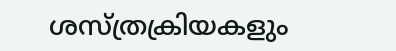ശസ്ത്രക്രിയകളും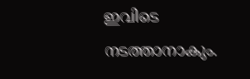ഇവിടെ നടത്താനാകും.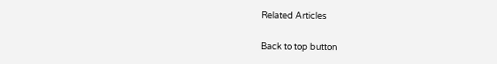Related Articles

Back to top button